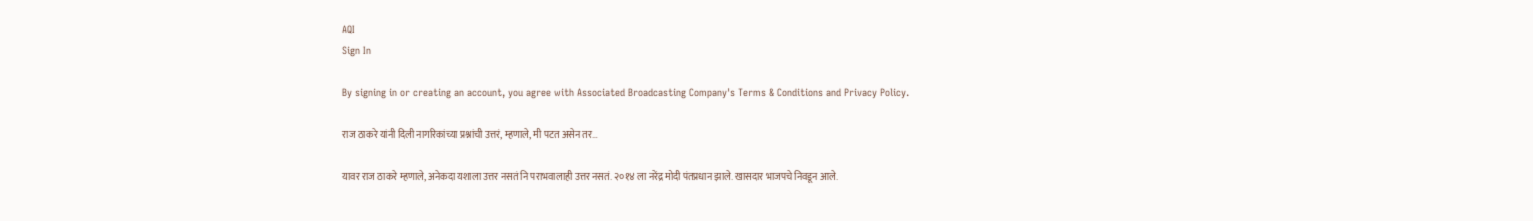AQI
Sign In

By signing in or creating an account, you agree with Associated Broadcasting Company's Terms & Conditions and Privacy Policy.

राज ठाकरे यांनी दिली नागरिकांच्या प्रश्नांची उत्तरं, म्हणाले, मी पटत असेन तर…

यावर राज ठाकरे म्हणाले, अनेकदा यशाला उत्तर नसतं नि पराभवालाही उत्तर नसतं. २०१४ ला नरेंद्र मोदी पंतप्रधान झाले. खासदार भाजपचे निवडून आले.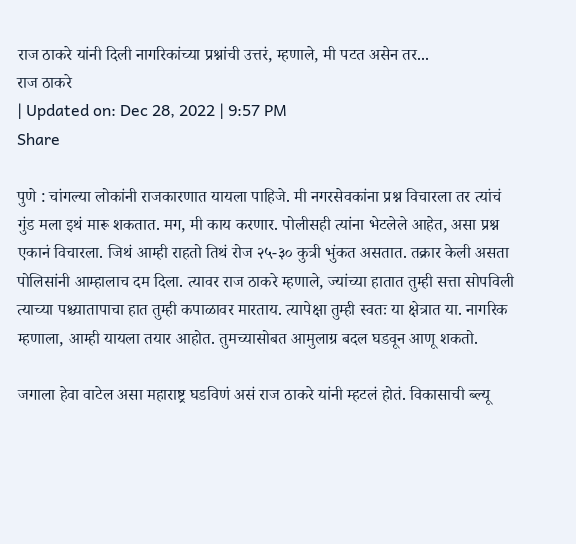राज ठाकरे यांनी दिली नागरिकांच्या प्रश्नांची उत्तरं, म्हणाले, मी पटत असेन तर...
राज ठाकरे
| Updated on: Dec 28, 2022 | 9:57 PM
Share

पुणे : चांगल्या लोकांनी राजकारणात यायला पाहिजे. मी नगरसेवकांना प्रश्न विचारला तर त्यांचं गुंड मला इथं मारू शकतात. मग, मी काय करणार. पोलीसही त्यांना भेटलेले आहेत, असा प्रश्न एकानं विचारला. जिथं आम्ही राहतो तिथं रोज २५-३० कुत्री भुंकत असतात. तक्रार केली असता पोलिसांनी आम्हालाच दम दिला. त्यावर राज ठाकरे म्हणाले, ज्यांच्या हातात तुम्ही सत्ता सोपविली त्याच्या पश्च्यातापाचा हात तुम्ही कपाळावर मारताय. त्यापेक्षा तुम्ही स्वतः या क्षेत्रात या. नागरिक म्हणाला, आम्ही यायला तयार आहोत. तुमच्यासोबत आमुलाग्र बदल घडवून आणू शकतो.

जगाला हेवा वाटेल असा महाराष्ट्र घडविणं असं राज ठाकरे यांनी म्हटलं होतं. विकासाची ब्ल्यू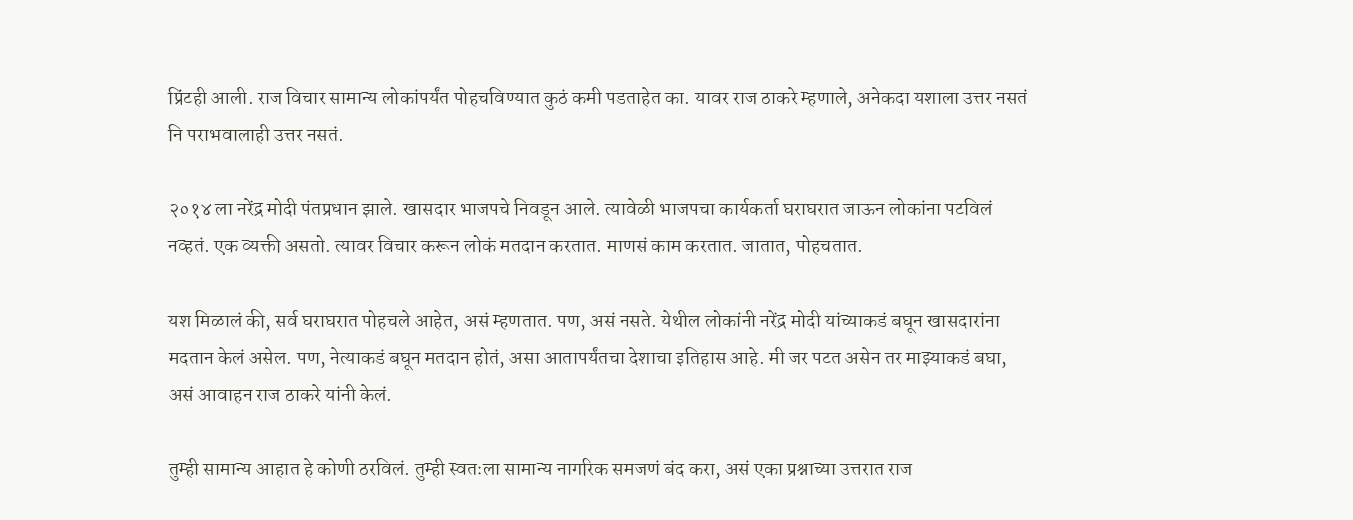प्रिंटही आली. राज विचार सामान्य लोकांपर्यंत पोहचविण्यात कुठं कमी पडताहेत का. यावर राज ठाकरे म्हणाले, अनेकदा यशाला उत्तर नसतं नि पराभवालाही उत्तर नसतं.

२०१४ ला नरेंद्र मोदी पंतप्रधान झाले. खासदार भाजपचे निवडून आले. त्यावेळी भाजपचा कार्यकर्ता घराघरात जाऊन लोकांना पटविलं नव्हतं. एक व्यक्ती असतो. त्यावर विचार करून लोकं मतदान करतात. माणसं काम करतात. जातात, पोहचतात.

यश मिळालं की, सर्व घराघरात पोहचले आहेत, असं म्हणतात. पण, असं नसते. येथील लोकांनी नरेंद्र मोदी यांच्याकडं बघून खासदारांना मदतान केलं असेल. पण, नेत्याकडं बघून मतदान होतं, असा आतापर्यंतचा देशाचा इतिहास आहे. मी जर पटत असेन तर माझ्याकडं बघा, असं आवाहन राज ठाकरे यांनी केलं.

तुम्ही सामान्य आहात हे कोणी ठरविलं. तुम्ही स्वतःला सामान्य नागरिक समजणं बंद करा, असं एका प्रश्नाच्या उत्तरात राज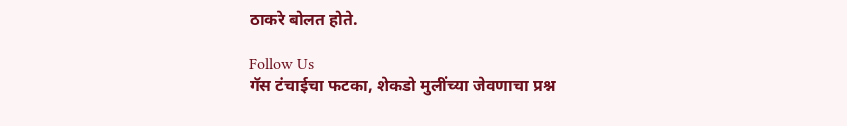ठाकरे बोलत होते.

Follow Us
गॅस टंचाईचा फटका, शेकडो मुलींच्या जेवणाचा प्रश्न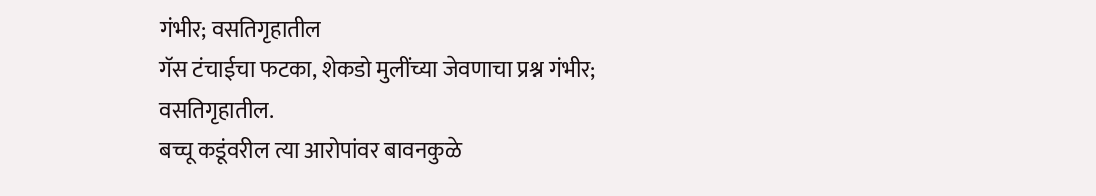गंभीर; वसतिगृहातील
गॅस टंचाईचा फटका, शेकडो मुलींच्या जेवणाचा प्रश्न गंभीर; वसतिगृहातील.
बच्चू कडूंवरील त्या आरोपांवर बावनकुळे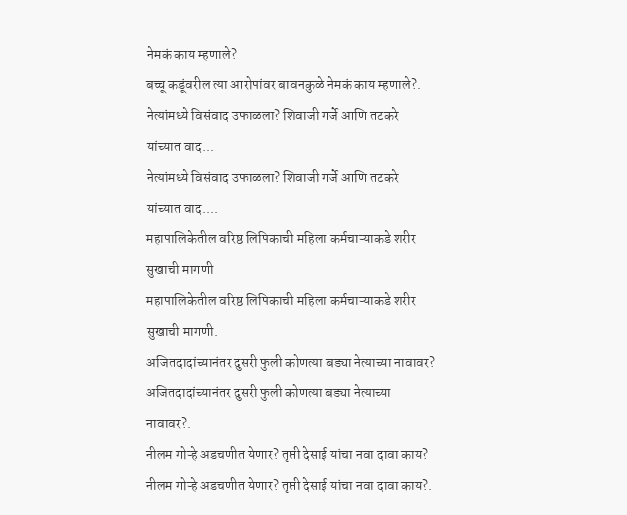नेमकं काय म्हणाले?
बच्चू कडूंवरील त्या आरोपांवर बावनकुळे नेमकं काय म्हणाले?.
नेत्यांमध्ये विसंवाद उफाळला? शिवाजी गर्जे आणि तटकरे यांच्यात वाद...
नेत्यांमध्ये विसंवाद उफाळला? शिवाजी गर्जे आणि तटकरे यांच्यात वाद....
महापालिकेतील वरिष्ठ लिपिकाची महिला कर्मचाऱ्याकडे शरीर सुखाची मागणी
महापालिकेतील वरिष्ठ लिपिकाची महिला कर्मचाऱ्याकडे शरीर सुखाची मागणी.
अजितदादांच्यानंतर दुसरी फुली कोणत्या बड्या नेत्याच्या नावावर?
अजितदादांच्यानंतर दुसरी फुली कोणत्या बड्या नेत्याच्या नावावर?.
नीलम गोऱ्हे अडचणीत येणार? तृप्ती देसाई यांचा नवा दावा काय?
नीलम गोऱ्हे अडचणीत येणार? तृप्ती देसाई यांचा नवा दावा काय?.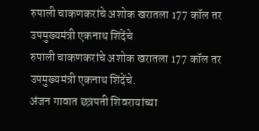रुपाली चाकणकरांचे अशोक खरातला 177 कॉल तर उपमुख्यमंत्री एकनाथ शिंदेंचे
रुपाली चाकणकरांचे अशोक खरातला 177 कॉल तर उपमुख्यमंत्री एकनाथ शिंदेंचे.
अंजन गावात छत्रपती शिवरायांच्या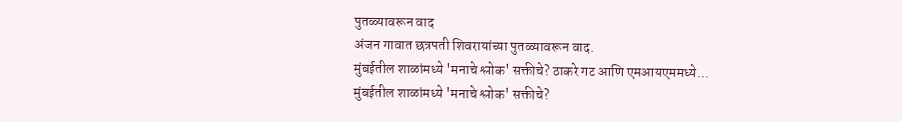पुतळ्यावरून वाद
अंजन गावात छत्रपती शिवरायांच्या पुतळ्यावरून वाद.
मुंबईतील शाळांमध्ये 'मनाचे श्लोक' सक्तीचे? ठाकरे गट आणि एमआयएममध्ये...
मुंबईतील शाळांमध्ये 'मनाचे श्लोक' सक्तीचे?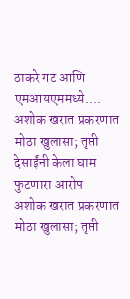ठाकरे गट आणि एमआयएममध्ये....
अशोक खरात प्रकरणात मोठा खुलासा; तृप्ती देसाईंनी केला घाम फुटणारा आरोप
अशोक खरात प्रकरणात मोठा खुलासा; तृप्ती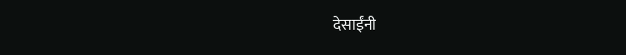देसाईंनी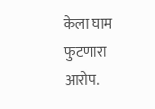केला घाम फुटणारा आरोप.